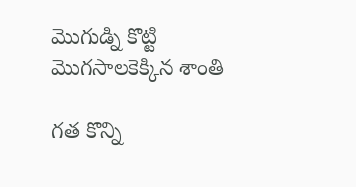మొగుడ్ని కొట్టి మొగసాలకెక్కిన శాంతి

గత కొన్ని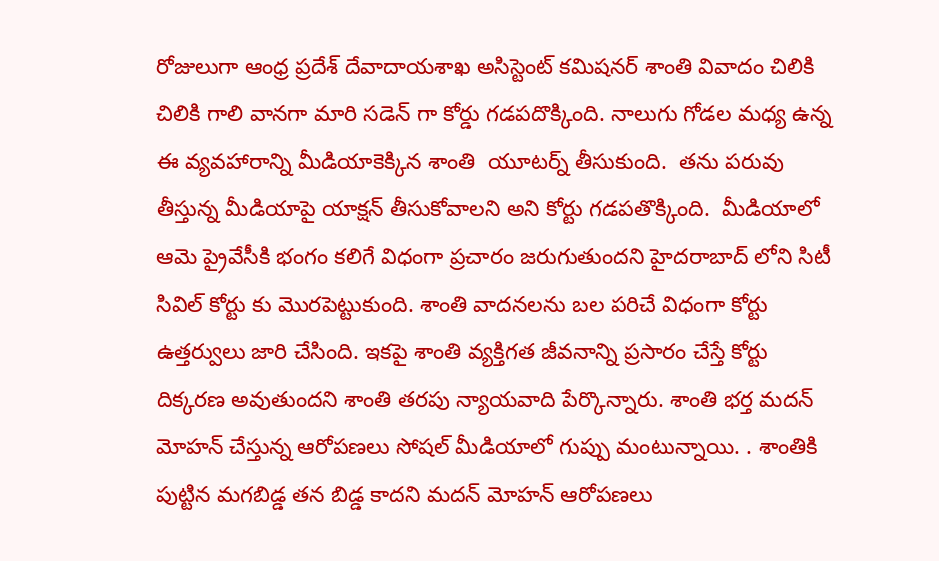రోజులుగా ఆంధ్ర ప్రదేశ్ దేవాదాయశాఖ అసిస్టెంట్ కమిషనర్ శాంతి వివాదం చిలికి చిలికి గాలి వానగా మారి సడెన్ గా కోర్డు గడపదొక్కింది. నాలుగు గోడల మధ్య ఉన్న ఈ వ్యవహారాన్ని మీడియాకెక్కిన శాంతి  యూటర్న్ తీసుకుంది.  తను పరువు తీస్తున్న మీడియాపై యాక్షన్ తీసుకోవాలని అని కోర్టు గడపతొక్కింది.  మీడియాలో ఆమె ప్రైవేసీకి భంగం కలిగే విధంగా ప్రచారం జరుగుతుందని హైదరాబాద్ లోని సిటీ సివిల్ కోర్టు కు మొరపెట్టుకుంది. శాంతి వాదనలను బల పరిచే విధంగా కోర్టు ఉత్తర్వులు జారి చేసింది. ఇకపై శాంతి వ్యక్తిగత జీవనాన్ని ప్రసారం చేస్తే కోర్టు దిక్కరణ అవుతుందని శాంతి తరపు న్యాయవాది పేర్కొన్నారు. శాంతి భర్త మదన్ మోహన్ చేస్తున్న ఆరోపణలు సోషల్ మీడియాలో గుప్పు మంటున్నాయి. . శాంతికి పుట్టిన మగబిడ్డ తన బిడ్డ కాదని మదన్ మోహన్ ఆరోపణలు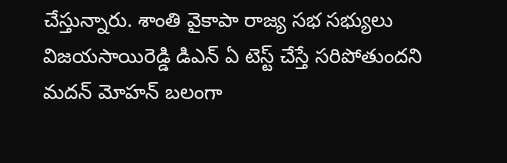చేస్తున్నారు. శాంతి వైకాపా రాజ్య సభ సభ్యులు విజయసాయిరెడ్డి డిఎన్ ఏ టెస్ట్ చేస్తే సరిపోతుందని మదన్ మోహన్ బలంగా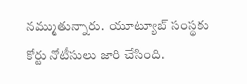నమ్ముతున్నారు.  యూట్యూబ్ సంస్థకు  కోర్టు నోటీసులు జారి చేసింది.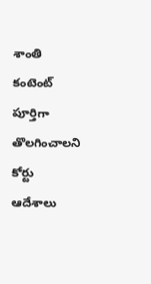శాంతి కంటెంట్ పూర్తిగా తొలగించాలని కోర్టు ఆదేశాలు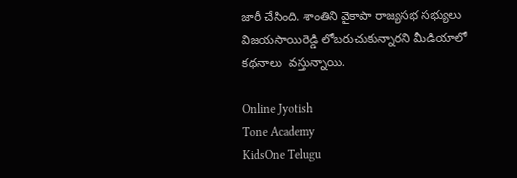జారీ చేసింది. శాంతిని వైకాపా రాజ్యసభ సభ్యులు విజయసాయిరెడ్డి లోబరుచుకున్నారని మీడియాలో కథనాలు  వస్తున్నాయి.

Online Jyotish
Tone Academy
KidsOne Telugu